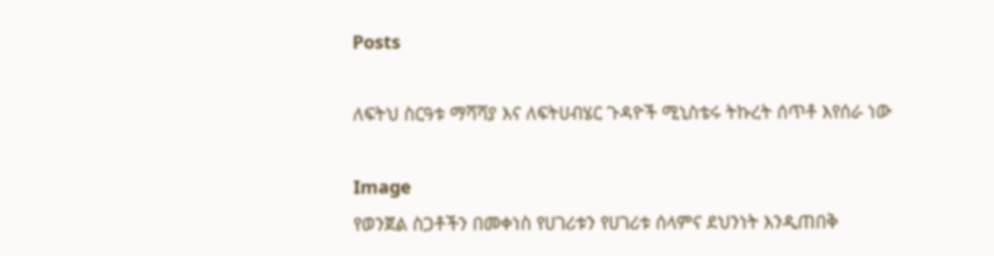Posts

ለፍትህ ስርዓቱ ማሻሻያ እና ለፍትሀብሄር ጉዳዮች ሚኒስቴሩ ትኩረት ሰጥቶ እየሰራ ነው

Image
የወንጀል ስጋቶችን በመቀነስ የሀገሪቱን የሀገሪቱ ሰላምና ደህንነት እንዲጠበቅ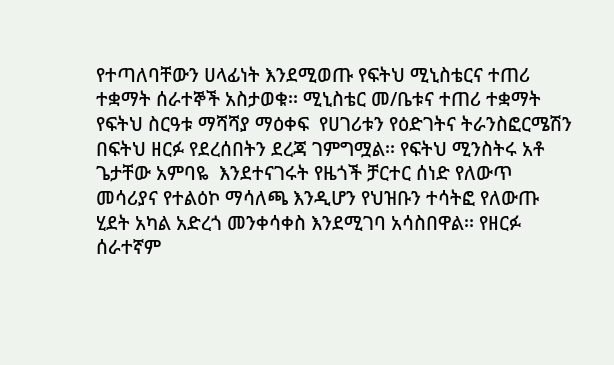የተጣለባቸውን ሀላፊነት እንደሚወጡ የፍትህ ሚኒስቴርና ተጠሪ ተቋማት ሰራተኞች አስታወቁ፡፡ ሚኒስቴር መ/ቤቱና ተጠሪ ተቋማት የፍትህ ስርዓቱ ማሻሻያ ማዕቀፍ  የሀገሪቱን የዕድገትና ትራንስፎርሜሽን በፍትህ ዘርፉ የደረሰበትን ደረጃ ገምግሟል፡፡ የፍትህ ሚንስትሩ አቶ ጌታቸው አምባዬ  እንደተናገሩት የዜጎች ቻርተር ሰነድ የለውጥ መሳሪያና የተልዕኮ ማሳለጫ እንዲሆን የህዝቡን ተሳትፎ የለውጡ ሂደት አካል አድረጎ መንቀሳቀስ እንደሚገባ አሳስበዋል፡፡ የዘርፉ ሰራተኛም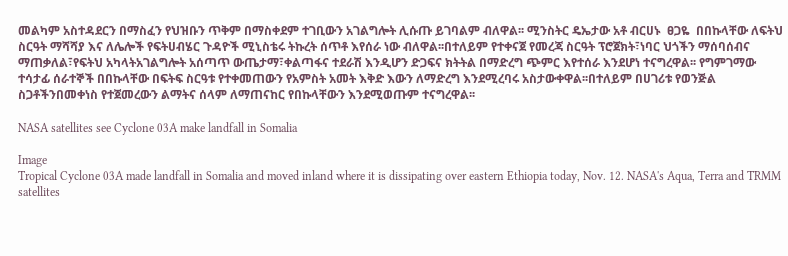መልካም አስተዳደርን በማስፈን የህዝቡን ጥቅም በማስቀደም ተገቢውን አገልግሎት ሊሱጡ ይገባልም ብለዋል፡፡ ሚንስትር ዴኤታው አቶ ብርሀኑ  ፀጋዬ  በበኩላቸው ለፍትህ ስርዓት ማሻሻያ እና ለሌሎች የፍትሀብሄር ጉዳዮች ሚኒስቴሩ ትኩረት ሰጥቶ እየሰራ ነው ብለዋል፡፡በተለይም የተቀናጀ የመረጃ ስርዓት ፕሮጀክት፣ነባር ህጎችን ማሰባሰብና ማጠቃለል፣የፍትህ አካላትአገልግሎት አሰጣጥ ውጤታማ፣ቀልጣፋና ተደራሽ እንዲሆን ድጋፍና ክትትል በማድረግ ጭምር እየተሰራ እንደሆነ ተናግረዋል፡፡ የግምገማው ተሳታፊ ሰራተኞች በበኩላቸው በፍትፍ ስርዓቱ የተቀመጠውን የአምስት አመት እቅድ እውን ለማድረግ እንደሚረባሩ አስታውቀዋል፡፡በተለይም በሀገሪቱ የወንጅል ስጋቶችንበመቀነስ የተጀመረውን ልማትና ሰላም ለማጠናከር የበኩላቸውን እንደሚወጡም ተናግረዋል፡፡

NASA satellites see Cyclone 03A make landfall in Somalia

Image
Tropical Cyclone 03A made landfall in Somalia and moved inland where it is dissipating over eastern Ethiopia today, Nov. 12. NASA's Aqua, Terra and TRMM satellites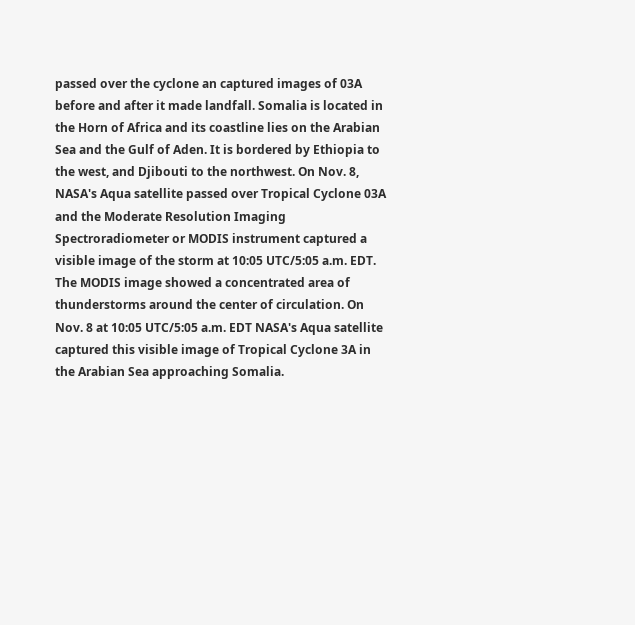passed over the cyclone an captured images of 03A before and after it made landfall. Somalia is located in the Horn of Africa and its coastline lies on the Arabian Sea and the Gulf of Aden. It is bordered by Ethiopia to the west, and Djibouti to the northwest. On Nov. 8, NASA's Aqua satellite passed over Tropical Cyclone 03A and the Moderate Resolution Imaging Spectroradiometer or MODIS instrument captured a visible image of the storm at 10:05 UTC/5:05 a.m. EDT. The MODIS image showed a concentrated area of thunderstorms around the center of circulation. On Nov. 8 at 10:05 UTC/5:05 a.m. EDT NASA's Aqua satellite captured this visible image of Tropical Cyclone 3A in the Arabian Sea approaching Somalia.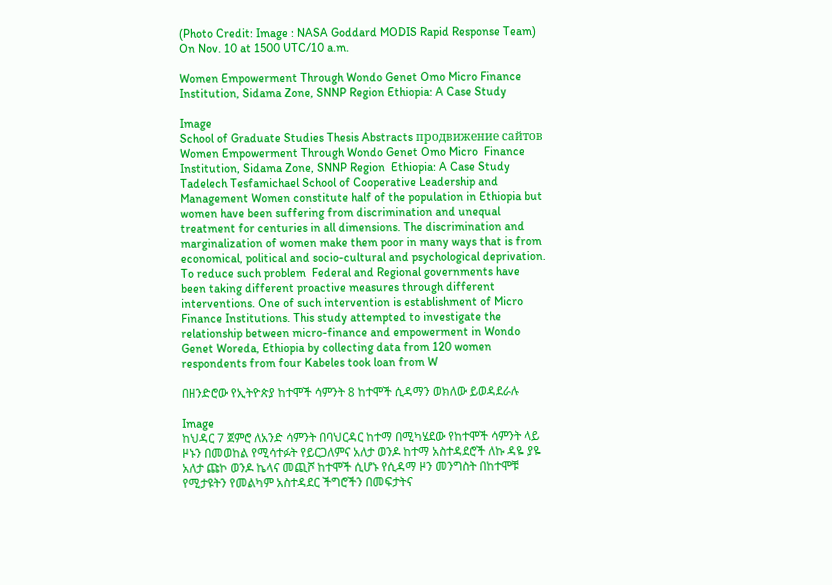(Photo Credit: Image : NASA Goddard MODIS Rapid Response Team) On Nov. 10 at 1500 UTC/10 a.m.

Women Empowerment Through Wondo Genet Omo Micro Finance Institution, Sidama Zone, SNNP Region Ethiopia: A Case Study

Image
School of Graduate Studies Thesis Abstracts продвижение сайтов Women Empowerment Through Wondo Genet Omo Micro  Finance Institution, Sidama Zone, SNNP Region  Ethiopia: A Case Study Tadelech Tesfamichael School of Cooperative Leadership and Management Women constitute half of the population in Ethiopia but women have been suffering from discrimination and unequal treatment for centuries in all dimensions. The discrimination and marginalization of women make them poor in many ways that is from economical, political and socio-cultural and psychological deprivation. To reduce such problem  Federal and Regional governments have been taking different proactive measures through different interventions. One of such intervention is establishment of Micro Finance Institutions. This study attempted to investigate the relationship between micro-finance and empowerment in Wondo Genet Woreda, Ethiopia by collecting data from 120 women respondents from four Kabeles took loan from W

በዘንድሮው የኢትዮጵያ ከተሞች ሳምንት 8 ከተሞች ሲዳማን ወክለው ይወዳደራሉ

Image
ከህዳር 7 ጀምሮ ለአንድ ሳምንት በባህርዳር ከተማ በሚካሄደው የከተሞች ሳምንት ላይ ዞኑን በመወከል የሚሳተፉት የይርጋለምና አለታ ወንዶ ከተማ አስተዳደሮች ለኩ ዳዬ ያዬ አለታ ጩኮ ወንዶ ኬላና መጪሾ ከተሞች ሲሆኑ የሲዳማ ዞን መንግስት በከተሞቹ   የሚታዩትን የመልካም አስተዳደር ችግሮችን በመፍታትና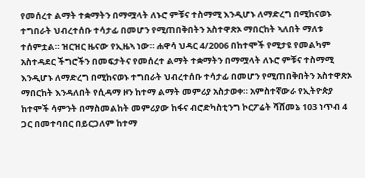የመሰረተ ልማት ተቋማትን በማሟላት ለኑሮ ምቹና ተስማሚ እንዲሆኑ ለማድረግ በሚከናወኑ ተግበራት ህብረተሰቡ ተሳታፊ በመሆን የሚጠበቅበትን አስተዋጽኦ ማበርከት ኣለበት ማለቱ ተሰምቷል። ዝርዝር ዜናው የኢዜኣ ነው። ሐዋሳ ህዳር 4/2006 በከተሞች የሚታዩ የመልካም አስተዳደር ችግሮችን በመፍታትና የመሰረተ ልማት ተቋማትን በማሟላት ለኑሮ ምቹና ተስማሚ እንዲሆኑ ለማድረግ በሚከናወኑ ተግበራት ህብረተሰቡ ተሳታፊ በመሆን የሚጠበቅበትን አስተዋጽኦ ማበርከት እንዳለበት የሲዳማ ዞን ከተማ ልማት መምሪያ አስታወቀ። አምስተኛውራ የኢትዮጵያ ከተሞች ሳምንት በማስመልከት መምሪያው ከፋና ብሮድካስቲንግ ኮርፖሬት ሻሸመኔ 103 ነጥብ 4 ጋር በመተባበር በይርጋለም ከተማ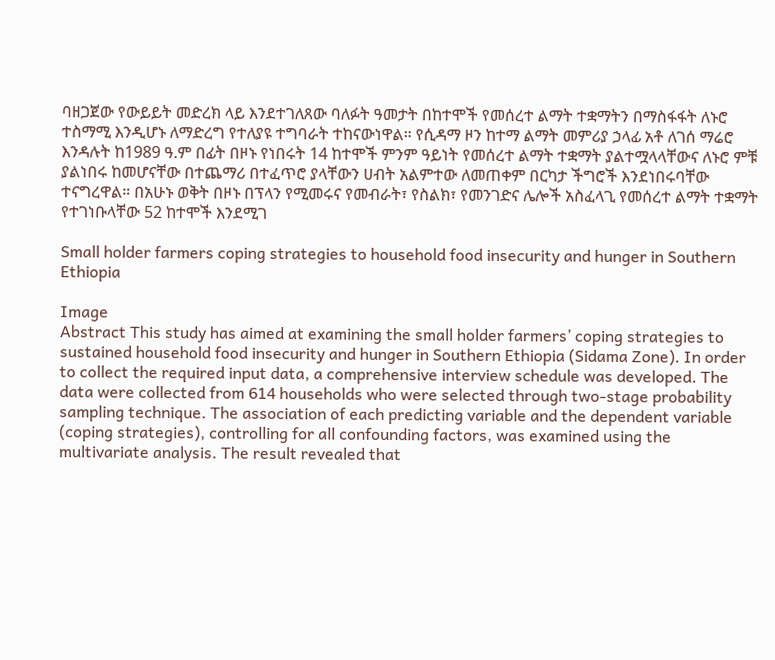ባዘጋጀው የውይይት መድረክ ላይ እንደተገለጸው ባለፉት ዓመታት በከተሞች የመሰረተ ልማት ተቋማትን በማስፋፋት ለኑሮ ተስማሚ እንዲሆኑ ለማድረግ የተለያዩ ተግባራት ተከናውነዋል። የሲዳማ ዞን ከተማ ልማት መምሪያ ኃላፊ አቶ ለገሰ ማሬሮ እንዳሉት ከ1989 ዓ.ም በፊት በዞኑ የነበሩት 14 ከተሞች ምንም ዓይነት የመሰረተ ልማት ተቋማት ያልተሟላላቸውና ለኑሮ ምቹ ያልነበሩ ከመሆናቸው በተጨማሪ በተፈጥሮ ያላቸውን ሀብት አልምተው ለመጠቀም በርካታ ችግሮች እንደነበሩባቸው ተናግረዋል። በአሁኑ ወቅት በዞኑ በፕላን የሚመሩና የመብራት፣ የስልክ፣ የመንገድና ሌሎች አስፈላጊ የመሰረተ ልማት ተቋማት የተገነቡላቸው 52 ከተሞች እንደሚገ

Small holder farmers coping strategies to household food insecurity and hunger in Southern Ethiopia

Image
Abstract This study has aimed at examining the small holder farmers’ coping strategies to sustained household food insecurity and hunger in Southern Ethiopia (Sidama Zone). In order to collect the required input data, a comprehensive interview schedule was developed. The data were collected from 614 households who were selected through two-stage probability sampling technique. The association of each predicting variable and the dependent variable (coping strategies), controlling for all confounding factors, was examined using the multivariate analysis. The result revealed that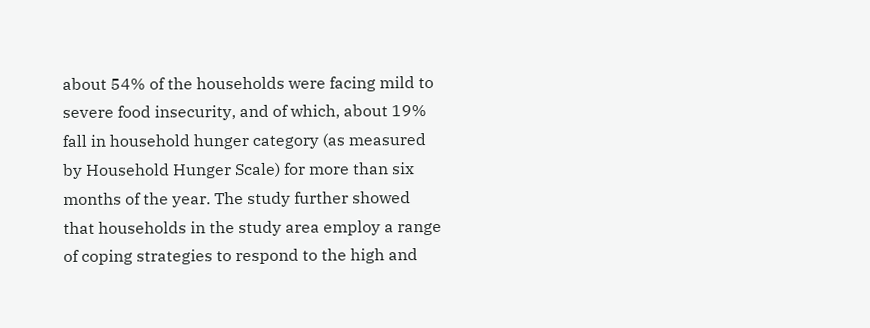about 54% of the households were facing mild to severe food insecurity, and of which, about 19% fall in household hunger category (as measured by Household Hunger Scale) for more than six months of the year. The study further showed that households in the study area employ a range of coping strategies to respond to the high and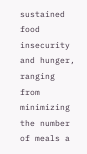sustained food insecurity and hunger, ranging from minimizing the number of meals a